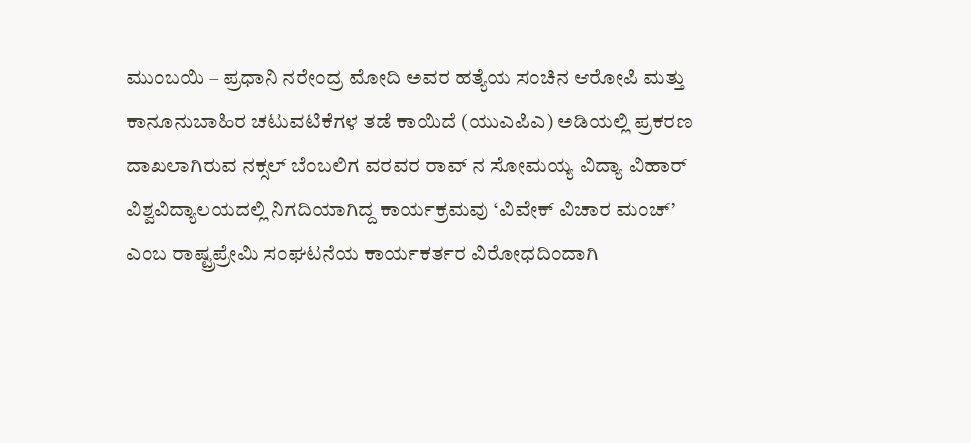ಮುಂಬಯಿ – ಪ್ರಧಾನಿ ನರೇಂದ್ರ ಮೋದಿ ಅವರ ಹತ್ಯೆಯ ಸಂಚಿನ ಆರೋಪಿ ಮತ್ತು ಕಾನೂನುಬಾಹಿರ ಚಟುವಟಿಕೆಗಳ ತಡೆ ಕಾಯಿದೆ (ಯುಎಪಿಎ) ಅಡಿಯಲ್ಲಿ ಪ್ರಕರಣ ದಾಖಲಾಗಿರುವ ನಕ್ಸಲ್ ಬೆಂಬಲಿಗ ವರವರ ರಾವ್ ನ ಸೋಮಯ್ಯ ವಿದ್ಯಾ ವಿಹಾರ್ ವಿಶ್ವವಿದ್ಯಾಲಯದಲ್ಲಿ ನಿಗದಿಯಾಗಿದ್ದ ಕಾರ್ಯಕ್ರಮವು ‘ವಿವೇಕ್ ವಿಚಾರ ಮಂಚ್’ ಎಂಬ ರಾಷ್ಟ್ರಪ್ರೇಮಿ ಸಂಘಟನೆಯ ಕಾರ್ಯಕರ್ತರ ವಿರೋಧದಿಂದಾಗಿ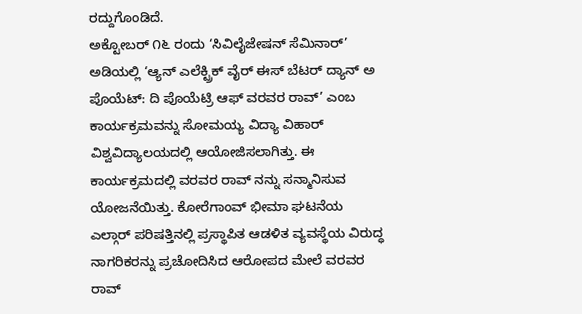ರದ್ದುಗೊಂಡಿದೆ.
ಅಕ್ಟೋಬರ್ ೧೬ ರಂದು ‘ಸಿವಿಲೈಜೇಷನ್ ಸೆಮಿನಾರ್’ ಅಡಿಯಲ್ಲಿ ‘ಆ್ಯನ್ ಎಲೆಕ್ಟ್ರಿಕ್ ವೈರ್ ಈಸ್ ಬೆಟರ್ ದ್ಯಾನ್ ಅ ಪೊಯೆಟ್: ದಿ ಪೊಯೆಟ್ರಿ ಆಫ್ ವರವರ ರಾವ್’ ಎಂಬ ಕಾರ್ಯಕ್ರಮವನ್ನು ಸೋಮಯ್ಯ ವಿದ್ಯಾ ವಿಹಾರ್ ವಿಶ್ವವಿದ್ಯಾಲಯದಲ್ಲಿ ಆಯೋಜಿಸಲಾಗಿತ್ತು. ಈ ಕಾರ್ಯಕ್ರಮದಲ್ಲಿ ವರವರ ರಾವ್ ನನ್ನು ಸನ್ಮಾನಿಸುವ ಯೋಜನೆಯಿತ್ತು. ಕೋರೆಗಾಂವ್ ಭೀಮಾ ಘಟನೆಯ ಎಲ್ಗಾರ್ ಪರಿಷತ್ತಿನಲ್ಲಿ ಪ್ರಸ್ಥಾಪಿತ ಆಡಳಿತ ವ್ಯವಸ್ಥೆಯ ವಿರುದ್ಧ ನಾಗರಿಕರನ್ನು ಪ್ರಚೋದಿಸಿದ ಆರೋಪದ ಮೇಲೆ ವರವರ ರಾವ್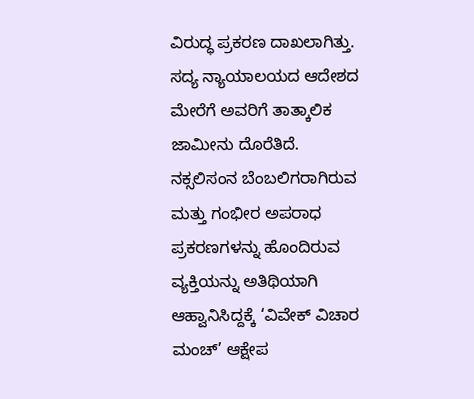ವಿರುದ್ಧ ಪ್ರಕರಣ ದಾಖಲಾಗಿತ್ತು. ಸದ್ಯ ನ್ಯಾಯಾಲಯದ ಆದೇಶದ ಮೇರೆಗೆ ಅವರಿಗೆ ತಾತ್ಕಾಲಿಕ ಜಾಮೀನು ದೊರೆತಿದೆ.
ನಕ್ಸಲಿಸಂನ ಬೆಂಬಲಿಗರಾಗಿರುವ ಮತ್ತು ಗಂಭೀರ ಅಪರಾಧ ಪ್ರಕರಣಗಳನ್ನು ಹೊಂದಿರುವ ವ್ಯಕ್ತಿಯನ್ನು ಅತಿಥಿಯಾಗಿ ಆಹ್ವಾನಿಸಿದ್ದಕ್ಕೆ ‘ವಿವೇಕ್ ವಿಚಾರ ಮಂಚ್’ ಆಕ್ಷೇಪ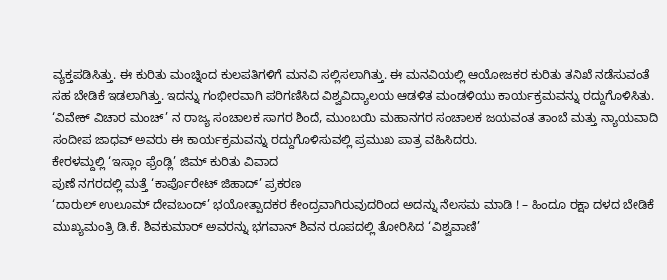ವ್ಯಕ್ತಪಡಿಸಿತ್ತು. ಈ ಕುರಿತು ಮಂಚ್ನಿಂದ ಕುಲಪತಿಗಳಿಗೆ ಮನವಿ ಸಲ್ಲಿಸಲಾಗಿತ್ತು. ಈ ಮನವಿಯಲ್ಲಿ ಆಯೋಜಕರ ಕುರಿತು ತನಿಖೆ ನಡೆಸುವಂತೆ ಸಹ ಬೇಡಿಕೆ ಇಡಲಾಗಿತ್ತು. ಇದನ್ನು ಗಂಭೀರವಾಗಿ ಪರಿಗಣಿಸಿದ ವಿಶ್ವವಿದ್ಯಾಲಯ ಆಡಳಿತ ಮಂಡಳಿಯು ಕಾರ್ಯಕ್ರಮವನ್ನು ರದ್ದುಗೊಳಿಸಿತು. ‘ವಿವೇಕ್ ವಿಚಾರ ಮಂಚ್’ ನ ರಾಜ್ಯ ಸಂಚಾಲಕ ಸಾಗರ ಶಿಂದೆ, ಮುಂಬಯಿ ಮಹಾನಗರ ಸಂಚಾಲಕ ಜಯವಂತ ತಾಂಬೆ ಮತ್ತು ನ್ಯಾಯವಾದಿ ಸಂದೀಪ ಜಾಧವ್ ಅವರು ಈ ಕಾರ್ಯಕ್ರಮವನ್ನು ರದ್ದುಗೊಳಿಸುವಲ್ಲಿ ಪ್ರಮುಖ ಪಾತ್ರ ವಹಿಸಿದರು.
ಕೇರಳಮ್ದಲ್ಲಿ ‘ಇಸ್ಲಾಂ ಫ್ರೆಂಡ್ಲಿ’ ಜಿಮ್ ಕುರಿತು ವಿವಾದ
ಪುಣೆ ನಗರದಲ್ಲಿ ಮತ್ತೆ ‘ಕಾರ್ಪೊರೇಟ್ ಜಿಹಾದ್’ ಪ್ರಕರಣ
‘ದಾರುಲ್ ಉಲೂಮ್ ದೇವಬಂದ್’ ಭಯೋತ್ಪಾದಕರ ಕೇಂದ್ರವಾಗಿರುವುದರಿಂದ ಅದನ್ನು ನೆಲಸಮ ಮಾಡಿ ! – ಹಿಂದೂ ರಕ್ಷಾ ದಳದ ಬೇಡಿಕೆ
ಮುಖ್ಯಮಂತ್ರಿ ಡಿ.ಕೆ. ಶಿವಕುಮಾರ್ ಅವರನ್ನು ಭಗವಾನ್ ಶಿವನ ರೂಪದಲ್ಲಿ ತೋರಿಸಿದ ‘ವಿಶ್ವವಾಣಿ’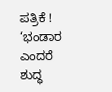ಪತ್ರಿಕೆ !
‘ಭಂಡಾರ ಎಂದರೆ ಶುದ್ಧ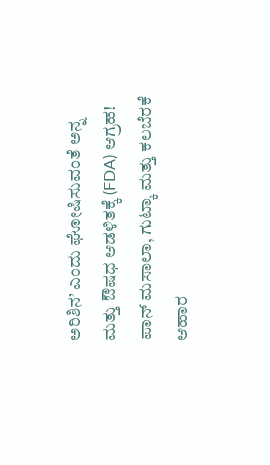ಅರಿಶಿನ’ ಎಂದು ಘೋಷಿಸುವಂತೆ ಅನ್ನ ಮತ್ತು ಔಷಧ ಆಡಳಿತಕ್ಕೆ (FDA) ಆಗ್ರಹ!
ಪಾನ್ ಮಸಾಲಾ, ಗುಟ್ಕಾ ಮತ್ತು ಕಲಬೆರಕೆ ಆಹಾರ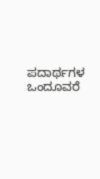ಪದಾರ್ಥಗಳ ಒಂದೂವರೆ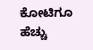ಕೋಟಿಗೂ ಹೆಚ್ಚು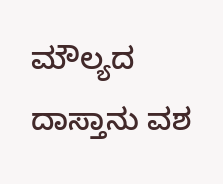ಮೌಲ್ಯದ ದಾಸ್ತಾನು ವಶ